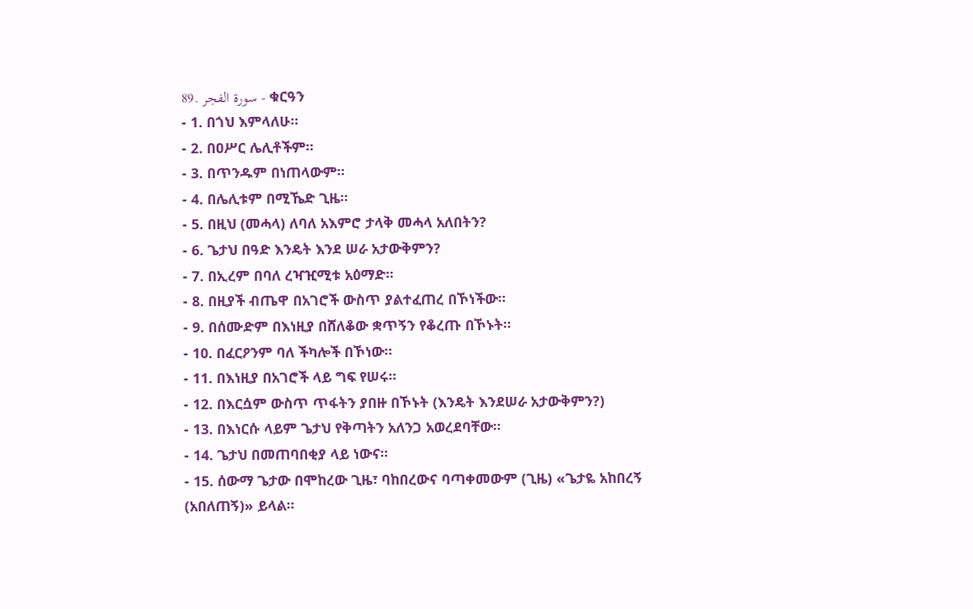89. سورة الفجر - ቁርዓን
- 1. በጎህ እምላለሁ፡፡
- 2. በዐሥር ሌሊቶችም፡፡
- 3. በጥንዱም በነጠላውም፡፡
- 4. በሌሊቱም በሚኼድ ጊዜ፡፡
- 5. በዚህ (መሓላ) ለባለ አእምሮ ታላቅ መሓላ አለበትን?
- 6. ጌታህ በዓድ እንዴት እንደ ሠራ አታውቅምን?
- 7. በኢረም በባለ ረዣዢሚቱ አዕማድ፡፡
- 8. በዚያች ብጤዋ በአገሮች ውስጥ ያልተፈጠረ በኾነችው፡፡
- 9. በሰሙድም በእነዚያ በሸለቆው ቋጥኝን የቆረጡ በኾኑት፡፡
- 10. በፈርዖንም ባለ ችካሎች በኾነው፡፡
- 11. በእነዚያ በአገሮች ላይ ግፍ የሠሩ፡፡
- 12. በእርሷም ውስጥ ጥፋትን ያበዙ በኾኑት (እንዴት እንደሠራ አታውቅምን?)
- 13. በእነርሱ ላይም ጌታህ የቅጣትን አለንጋ አወረደባቸው፡፡
- 14. ጌታህ በመጠባበቂያ ላይ ነውና፡፡
- 15. ሰውማ ጌታው በሞከረው ጊዜ፣ ባከበረውና ባጣቀመውም (ጊዜ) «ጌታዬ አከበረኝ (አበለጠኝ)» ይላል፡፡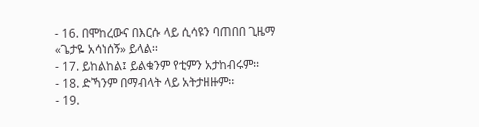- 16. በሞከረውና በእርሱ ላይ ሲሳዩን ባጠበበ ጊዜማ «ጌታዬ አሳነሰኝ» ይላል፡፡
- 17. ይከልከል፤ ይልቁንም የቲምን አታከብሩም፡፡
- 18. ድኻንም በማብላት ላይ አትታዘዙም፡፡
- 19.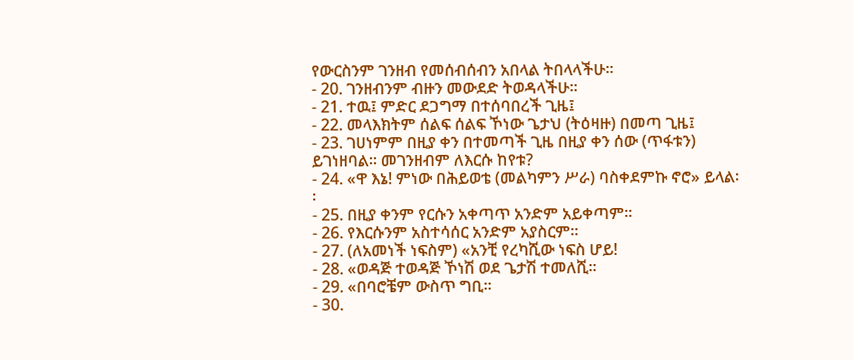የውርስንም ገንዘብ የመሰብሰብን አበላል ትበላላችሁ፡፡
- 20. ገንዘብንም ብዙን መውደድ ትወዳላችሁ፡፡
- 21. ተዉ፤ ምድር ደጋግማ በተሰባበረች ጊዜ፤
- 22. መላእክትም ሰልፍ ሰልፍ ኾነው ጌታህ (ትዕዛዙ) በመጣ ጊዜ፤
- 23. ገሀነምም በዚያ ቀን በተመጣች ጊዜ በዚያ ቀን ሰው (ጥፋቱን) ይገነዘባል፡፡ መገንዘብም ለእርሱ ከየቱ?
- 24. «ዋ እኔ! ምነው በሕይወቴ (መልካምን ሥራ) ባስቀደምኩ ኖሮ» ይላል፡፡
- 25. በዚያ ቀንም የርሱን አቀጣጥ አንድም አይቀጣም፡፡
- 26. የእርሱንም አስተሳሰር አንድም አያስርም፡፡
- 27. (ለአመነች ነፍስም) «አንቺ የረካሺው ነፍስ ሆይ!
- 28. «ወዳጅ ተወዳጅ ኾነሽ ወደ ጌታሽ ተመለሺ፡፡
- 29. «በባሮቼም ውስጥ ግቢ፡፡
- 30.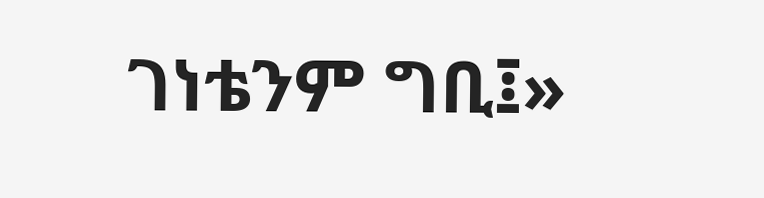ገነቴንም ግቢ፤»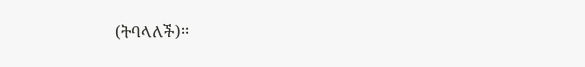(ትባላለች)፡፡